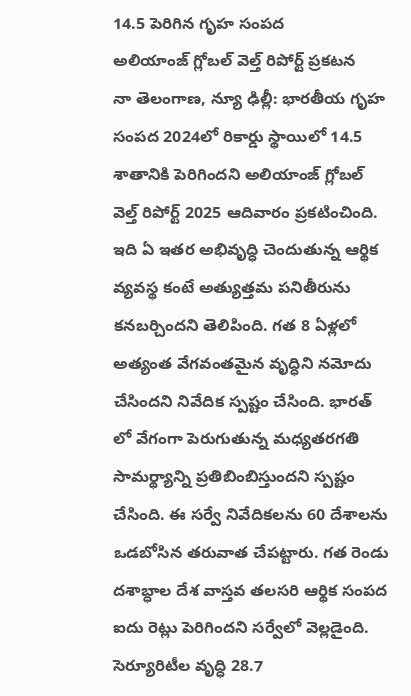14.5 పెరిగిన గృహ సంపద
అలియాంజ్ గ్లోబల్ వెల్త్ రిపోర్ట్ ప్రకటన
నా తెలంగాణ, న్యూ ఢిల్లీ: భారతీయ గృహ సంపద 2024లో రికార్డు స్థాయిలో 14.5 శాతానికి పెరిగిందని అలియాంజ్ గ్లోబల్ వెల్త్ రిపోర్ట్ 2025 ఆదివారం ప్రకటించింది. ఇది ఏ ఇతర అభివృద్ధి చెందుతున్న ఆర్థిక వ్యవస్థ కంటే అత్యుత్తమ పనితీరును కనబర్చిందని తెలిపింది. గత 8 ఏళ్లలో అత్యంత వేగవంతమైన వృద్ధిని నమోదు చేసిందని నివేదిక స్పష్టం చేసింది. భారత్ లో వేగంగా పెరుగుతున్న మధ్యతరగతి సామర్థ్యాన్ని ప్రతిబింబిస్తుందని స్పష్టం చేసింది. ఈ సర్వే నివేదికలను 60 దేశాలను ఒడబోసిన తరువాత చేపట్టారు. గత రెండు దశాబ్ధాల దేశ వాస్తవ తలసరి ఆర్థిక సంపద ఐదు రెట్లు పెరిగిందని సర్వేలో వెల్లడైంది. సెర్యూరిటీల వృద్ధి 28.7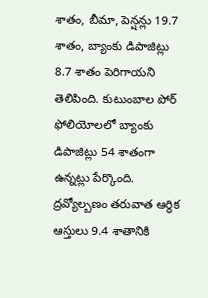శాతం, బీమా, పెన్షన్లు 19.7 శాతం, బ్యాంకు డిపాజిట్లు 8.7 శాతం పెరిగాయని తెలిపింది. కుటుంబాల పోర్ ఫోలియోలలో బ్యాంకు డిపాజిట్లు 54 శాతంగా ఉన్నట్లు పేర్కొంది. ద్రవ్యోల్బణం తరువాత ఆర్థిక ఆస్తులు 9.4 శాతానికి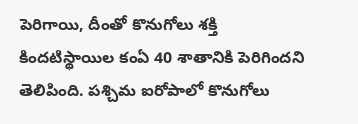పెరిగాయి, దీంతో కొనుగోలు శక్తి కిందటిస్థాయిల కంఏ 40 శాతానికి పెరిగిందని తెలిపింది. పశ్చిమ ఐరోపాలో కొనుగోలు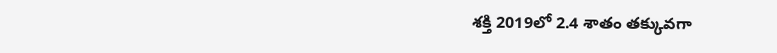శక్తి 2019లో 2.4 శాతం తక్కువగా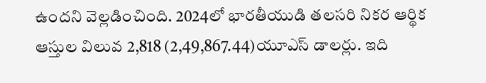ఉందని వెల్లడించింది. 2024లో భారతీయుడి తలసరి నికర ఆర్థిక ఆస్తుల విలువ 2,818 (2,49,867.44)యూఎస్ డాలర్లు. ఇది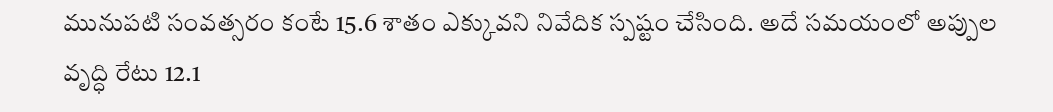మునుపటి సంవత్సరం కంటే 15.6 శాతం ఎక్కువని నివేదిక స్పష్టం చేసింది. అదే సమయంలో అప్పుల వృద్ధి రేటు 12.1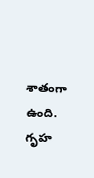శాతంగా ఉంది. గృహ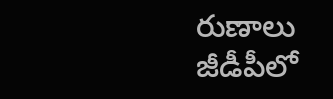రుణాలు జీడీపీలో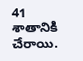41 శాతానికి చేరాయి.